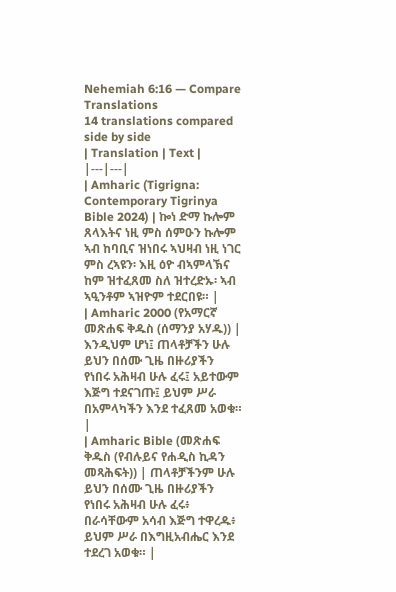Nehemiah 6:16 — Compare Translations
14 translations compared side by side
| Translation | Text |
|---|---|
| Amharic (Tigrigna: Contemporary Tigrinya Bible 2024) | ኰነ ድማ ኩሎም ጸላእትና ነዚ ምስ ሰምዑን ኩሎም ኣብ ከባቢና ዝነበሩ ኣህዛብ ነዚ ነገር ምስ ረኣዩን፡ እዚ ዕዮ ብኣምላኽና ከም ዝተፈጸመ ስለ ዝተረድኡ፡ ኣብ ኣዒንቶም ኣዝዮም ተደርበዩ። |
| Amharic 2000 (የአማርኛ መጽሐፍ ቅዱስ (ሰማንያ አሃዱ)) | እንዲህም ሆነ፤ ጠላቶቻችን ሁሉ ይህን በሰሙ ጊዜ በዙሪያችን የነበሩ አሕዛብ ሁሉ ፈሩ፤ አይተውም እጅግ ተደናገጡ፤ ይህም ሥራ በአምላካችን እንደ ተፈጸመ አወቁ። |
| Amharic Bible (መጽሐፍ ቅዱስ (የብሉይና የሐዲስ ኪዳን መጻሕፍት)) | ጠላቶቻችንም ሁሉ ይህን በሰሙ ጊዜ በዙሪያችን የነበሩ አሕዛብ ሁሉ ፈሩ፥ በራሳቸውም አሳብ እጅግ ተዋረዱ፥ ይህም ሥራ በእግዚአብሔር እንደ ተደረገ አወቁ። |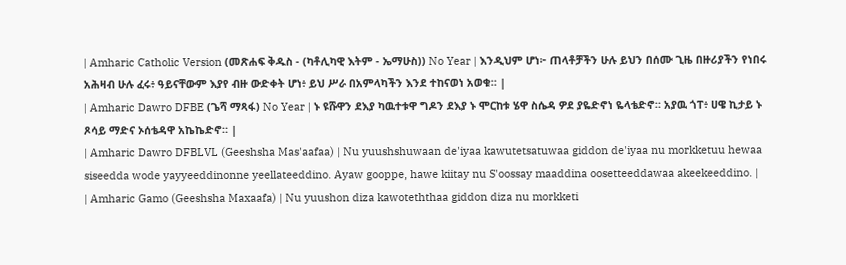| Amharic Catholic Version (መጽሐፍ ቅዱስ - (ካቶሊካዊ እትም - ኤማሁስ)) No Year | እንዲህም ሆነ፦ ጠላቶቻችን ሁሉ ይህን በሰሙ ጊዜ በዙሪያችን የነበሩ አሕዛብ ሁሉ ፈሩ፥ ዓይናቸውም እያየ ብዙ ውድቀት ሆነ፥ ይህ ሥራ በአምላካችን እንደ ተከናወነ አወቁ። |
| Amharic Dawro DFBE (ጌሻ ማጻፋ) No Year | ኑ ዩሹዋን ደእያ ካዉተቱዋ ግዶን ደእያ ኑ ሞርከቱ ሄዋ ስሴዳ ዎደ ያዬድኖነ ዬላቴድኖ። አያዉ ጎፐ፥ ሀዌ ኪታይ ኑ ጾሳይ ማድና ኦሰቴዳዋ አኬኬድኖ። |
| Amharic Dawro DFBLVL (Geeshsha Mas'aafaa) | Nu yuushshuwaan de'iyaa kawutetsatuwaa giddon de'iyaa nu morkketuu hewaa siseedda wode yayyeeddinonne yeellateeddino. Ayaw gooppe, hawe kiitay nu S'oossay maaddina oosetteeddawaa akeekeeddino. |
| Amharic Gamo (Geeshsha Maxaafa) | Nu yuushon diza kawoteththaa giddon diza nu morkketi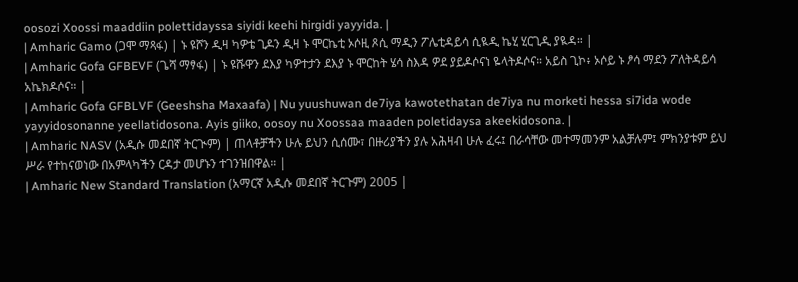oosozi Xoossi maaddiin polettidayssa siyidi keehi hirgidi yayyida. |
| Amharic Gamo (ጋሞ ማጻፋ) | ኑ ዩሾን ዲዛ ካዎቴ ጊዶን ዲዛ ኑ ሞርኬቲ ኦሶዚ ጾሲ ማዲን ፖሌቲዳይሳ ሲዪዲ ኬሂ ሂርጊዲ ያዪዳ። |
| Amharic Gofa GFBEVF (ጌሻ ማፃፋ) | ኑ ዩሹዋን ደእያ ካዎተታን ደእያ ኑ ሞርከት ሄሳ ስእዳ ዎደ ያይዶሶናነ ዬላትዶሶና። አይስ ጊኮ፥ ኦሶይ ኑ ፆሳ ማደን ፖለትዳይሳ አኬክዶሶና። |
| Amharic Gofa GFBLVF (Geeshsha Maxaafa) | Nu yuushuwan de7iya kawotethatan de7iya nu morketi hessa si7ida wode yayyidosonanne yeellatidosona. Ayis giiko, oosoy nu Xoossaa maaden poletidaysa akeekidosona. |
| Amharic NASV (አዲሱ መደበኛ ትርጒም) | ጠላቶቻችን ሁሉ ይህን ሲሰሙ፣ በዙሪያችን ያሉ አሕዛብ ሁሉ ፈሩ፤ በራሳቸው መተማመንም አልቻሉም፤ ምክንያቱም ይህ ሥራ የተከናወነው በአምላካችን ርዳታ መሆኑን ተገንዝበዋል። |
| Amharic New Standard Translation (አማርኛ አዲሱ መደበኛ ትርጉም) 2005 |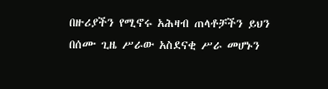በዙሪያችን የሚኖሩ አሕዛብ ጠላቶቻችን ይህን በሰሙ ጊዜ ሥራው አስደናቂ ሥራ መሆኑን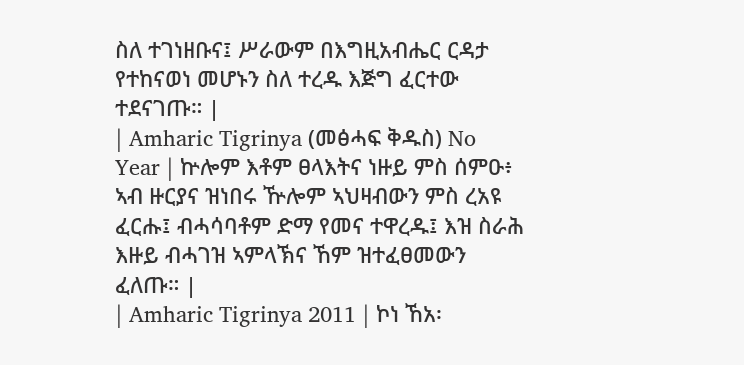ስለ ተገነዘቡና፤ ሥራውም በእግዚአብሔር ርዳታ የተከናወነ መሆኑን ስለ ተረዱ እጅግ ፈርተው ተደናገጡ። |
| Amharic Tigrinya (መፅሓፍ ቅዱስ) No Year | ኵሎም እቶም ፀላእትና ነዙይ ምስ ሰምዑ፥ ኣብ ዙርያና ዝነበሩ ዅሎም ኣህዛብውን ምስ ረአዩ ፈርሑ፤ ብሓሳባቶም ድማ የመና ተዋረዱ፤ እዝ ስራሕ እዙይ ብሓገዝ ኣምላኽና ኸም ዝተፈፀመውን ፈለጡ። |
| Amharic Tigrinya 2011 | ኮነ ኸአ፡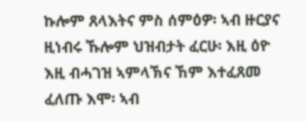ኩሎም ጸላእትና ምስ ሰምዕዎ፡ ኣብ ዙርያና ዚነብሩ ኹሎም ህዝብታት ፈርሁ፡ እዚ ዕዮ እዚ ብሓገዝ ኣምላኽና ኸም እተፈጸመ ፈለጡ እሞ፡ ኣብ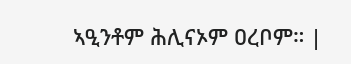ኣዒንቶም ሕሊናኦም ዐረቦም። |